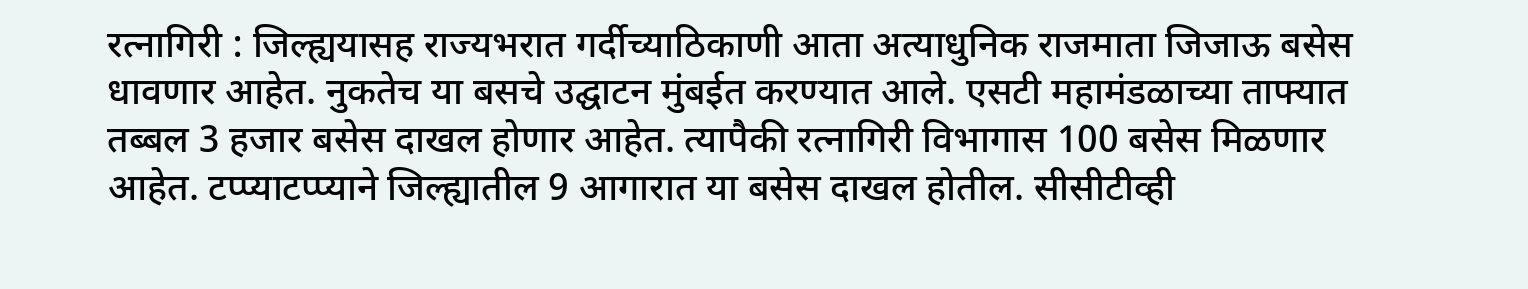रत्नागिरी : जिल्ह्ययासह राज्यभरात गर्दीच्याठिकाणी आता अत्याधुनिक राजमाता जिजाऊ बसेस धावणार आहेत. नुकतेच या बसचे उद्घाटन मुंबईत करण्यात आले. एसटी महामंडळाच्या ताफ्यात तब्बल 3 हजार बसेस दाखल होणार आहेत. त्यापैकी रत्नागिरी विभागास 100 बसेस मिळणार आहेत. टप्प्याटप्प्याने जिल्ह्यातील 9 आगारात या बसेस दाखल होतील. सीसीटीव्ही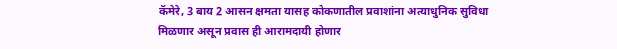कॅमेरे, 3 बाय 2 आसन क्षमता यासह कोकणातील प्रवाशांना अत्याधुनिक सुविधा मिळणार असून प्रवास ही आरामदायी होणार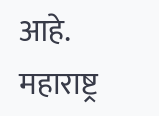आहे.
महाराष्ट्र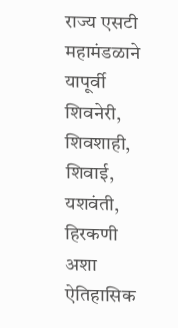राज्य एसटी महामंडळाने यापूर्वी शिवनेरी, शिवशाही, शिवाई, यशवंती, हिरकणी अशा ऐतिहासिक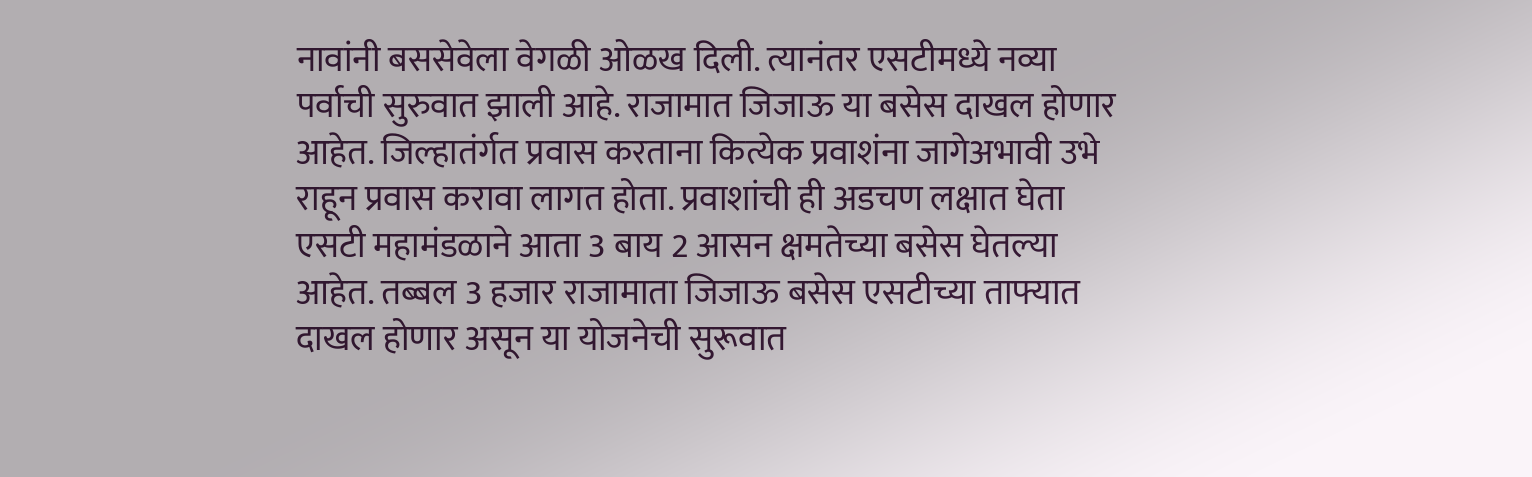नावांनी बससेवेला वेगळी ओळख दिली. त्यानंतर एसटीमध्ये नव्या पर्वाची सुरुवात झाली आहे. राजामात जिजाऊ या बसेस दाखल होणार आहेत. जिल्हातंर्गत प्रवास करताना कित्येक प्रवाशंना जागेअभावी उभे राहून प्रवास करावा लागत होता. प्रवाशांची ही अडचण लक्षात घेता एसटी महामंडळाने आता 3 बाय 2 आसन क्षमतेच्या बसेस घेतल्या आहेत. तब्बल 3 हजार राजामाता जिजाऊ बसेस एसटीच्या ताफ्यात दाखल होणार असून या योजनेची सुरूवात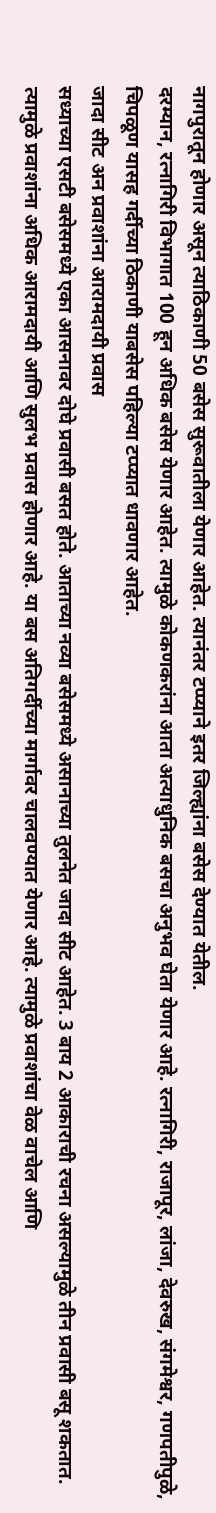नागपुरातून होणार असून त्याठिकाणी 50 बसेस सुरूवातीला येणार आहेत. त्यानंतर टप्प्याने इतर जिल्ह्यांना बसेस देण्यात येतील.
दरम्यान, रत्नागिरी विभागात 100 हून अधिक बसेस येणार आहेत. त्यामुळे कोकणकरांना आता अत्याधुनिक बसचा अनुभव घेता येणार आहे. रत्नागिरी, राजापूर, लांजा, देवरुख, संगमेश्वर, गणपतीपुळे, चिपळूण यासह गर्दीच्या ठिकाणी याबसेस पहिल्या टप्प्यात धावणार आहेत.
जादा सीट अन प्रवाशांना आरामदायी प्रवास
सध्याच्या एसटी बसेसमध्ये एका आसनावर दोघे प्रवासी बसत होते. आताच्या नव्या बसेसमध्ये असानाच्या तुलनेत जादा सीट आहेत. 3 बाय 2 आकाराची रचना असल्यामुळे तीन प्रवासी बसू शकतात. त्यामुळे प्रवाशांना अधिक आरामदायी आणि सुलभ प्रवास होणार आहे. या बस अतिगर्दीच्या मार्गावर चालवण्यात येणार आहे. त्यामुळे प्रवाशांचा वेळ वाचेल आणि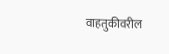वाहतुकीवरील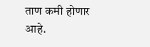ताण कमी होणार आहे.